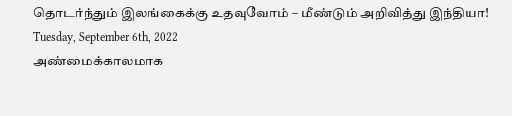தொடர்ந்தும் இலங்கைக்கு உதவுவோம் – மீண்டும் அறிவித்து இந்தியா!
Tuesday, September 6th, 2022
அண்மைக்காலமாக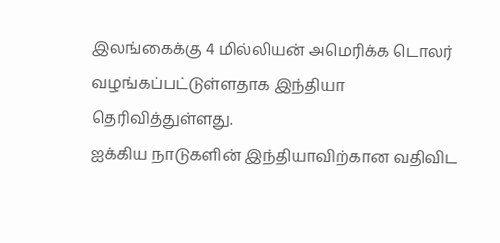இலங்கைக்கு 4 மில்லியன் அமெரிக்க டொலர் வழங்கப்பட்டுள்ளதாக இந்தியா தெரிவித்துள்ளது.
ஐக்கிய நாடுகளின் இந்தியாவிற்கான வதிவிட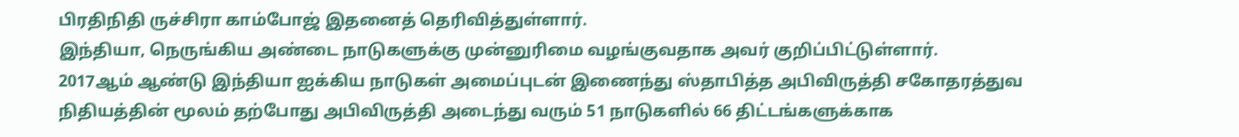பிரதிநிதி ருச்சிரா காம்போஜ் இதனைத் தெரிவித்துள்ளார்.
இந்தியா, நெருங்கிய அண்டை நாடுகளுக்கு முன்னுரிமை வழங்குவதாக அவர் குறிப்பிட்டுள்ளார்.
2017ஆம் ஆண்டு இந்தியா ஐக்கிய நாடுகள் அமைப்புடன் இணைந்து ஸ்தாபித்த அபிவிருத்தி சகோதரத்துவ நிதியத்தின் மூலம் தற்போது அபிவிருத்தி அடைந்து வரும் 51 நாடுகளில் 66 திட்டங்களுக்காக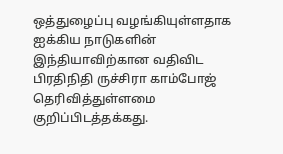ஒத்துழைப்பு வழங்கியுள்ளதாக ஐக்கிய நாடுகளின் இந்தியாவிற்கான வதிவிட பிரதிநிதி ருச்சிரா காம்போஜ் தெரிவித்துள்ளமை குறிப்பிடத்தக்கது.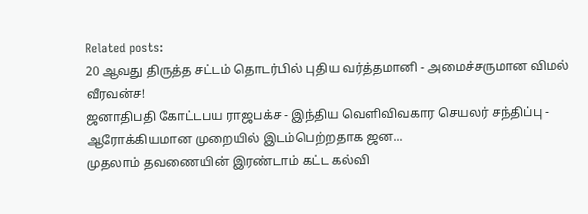Related posts:
20 ஆவது திருத்த சட்டம் தொடர்பில் புதிய வர்த்தமானி - அமைச்சருமான விமல் வீரவன்ச!
ஜனாதிபதி கோட்டபய ராஜபக்ச - இந்திய வெளிவிவகார செயலர் சந்திப்பு - ஆரோக்கியமான முறையில் இடம்பெற்றதாக ஜன...
முதலாம் தவணையின் இரண்டாம் கட்ட கல்வி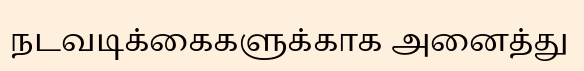நடவடிக்கைகளுக்காக அனைத்து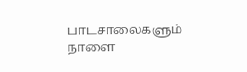பாடசாலைகளும் நாளை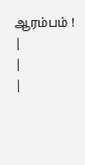ஆரம்பம் !
|
|
|